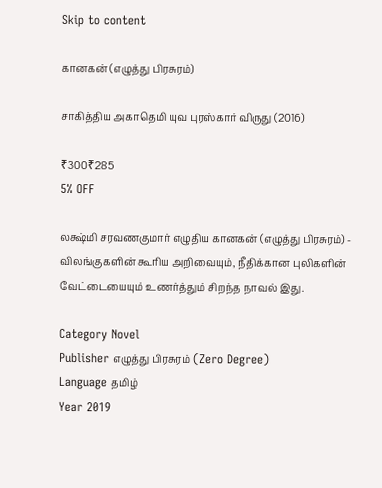Skip to content

கானகன் (எழுத்து பிரசுரம்)

சாகித்திய அகாதெமி யுவ புரஸ்கார் விருது (2016)

₹300₹285
5% OFF

லக்ஷ்மி சரவணகுமார் எழுதிய கானகன் (எழுத்து பிரசுரம்) - விலங்குகளின் கூரிய அறிவையும், நீதிக்கான புலிகளின் வேட்டையையும் உணர்த்தும் சிறந்த நாவல் இது.

Category Novel
Publisher எழுத்து பிரசுரம் (Zero Degree)
Language தமிழ்
Year 2019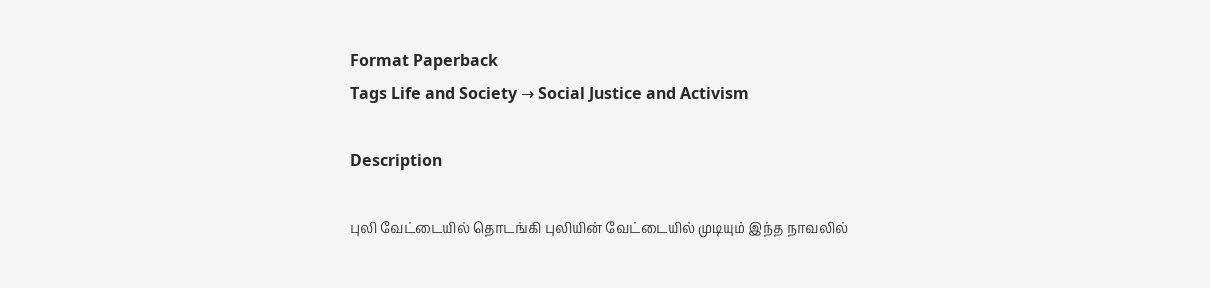Format Paperback
Tags Life and Society → Social Justice and Activism

Description

புலி வேட்டையில் தொடங்கி புலியின் வேட்டையில் முடியும் இந்த நாவலில்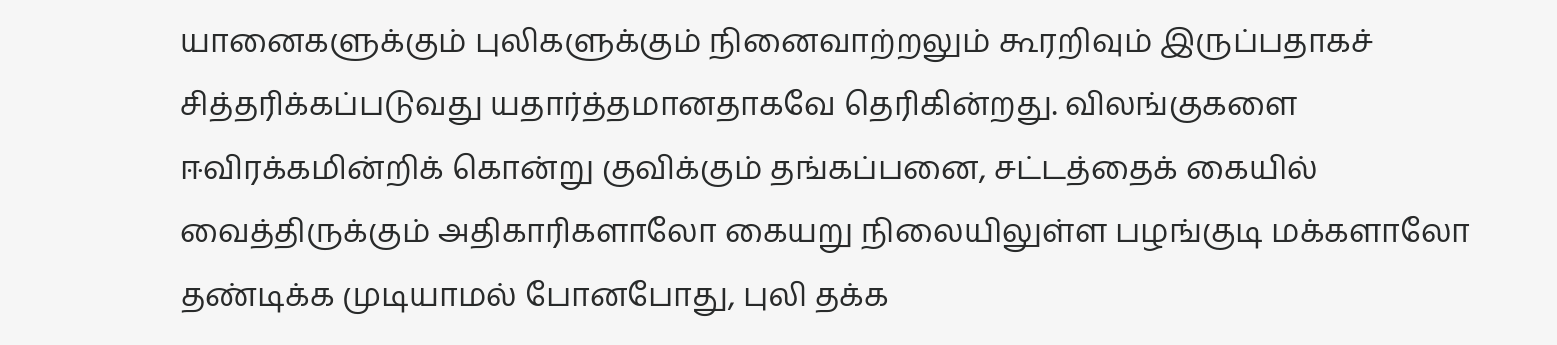யானைகளுக்கும் புலிகளுக்கும் நினைவாற்றலும் கூரறிவும் இருப்பதாகச் சித்தரிக்கப்படுவது யதார்த்தமானதாகவே தெரிகின்றது. விலங்குகளை ஈவிரக்கமின்றிக் கொன்று குவிக்கும் தங்கப்பனை, சட்டத்தைக் கையில் வைத்திருக்கும் அதிகாரிகளாலோ கையறு நிலையிலுள்ள பழங்குடி மக்களாலோ தண்டிக்க முடியாமல் போனபோது, புலி தக்க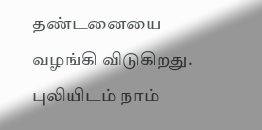தண்டனையை வழங்கி விடுகிறது. புலியிடம் நாம்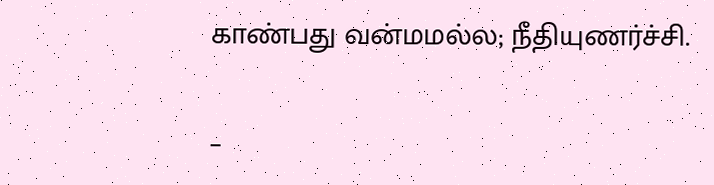காண்பது வன்மமல்ல; நீதியுணர்ச்சி.

–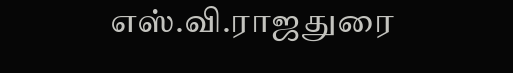எஸ்.வி.ராஜதுரை